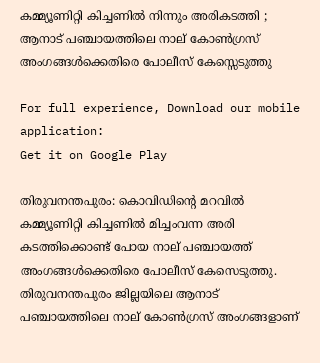കമ്മ്യൂണിറ്റി കിച്ചണില്‍ നിന്നും അരികടത്തി ; ആനാട് പഞ്ചായത്തിലെ നാല് കോണ്‍ഗ്രസ് അംഗങ്ങള്‍ക്കെതിരെ പോലീസ് കേസ്സെടുത്തു

For full experience, Download our mobile application:
Get it on Google Play

തിരുവനന്തപുരം: കൊവിഡിന്റെ മറവില്‍ കമ്മ്യൂണിറ്റി കിച്ചണില്‍ മിച്ചംവന്ന അരി കടത്തിക്കൊണ്ട് പോയ നാല് പഞ്ചായത്ത് അംഗങ്ങള്‍ക്കെതിരെ പോലീസ് കേസെടുത്തു. തിരുവനന്തപുരം ജില്ലയിലെ ആനാട് പഞ്ചായത്തിലെ നാല് കോണ്‍ഗ്രസ് അംഗങ്ങളാണ്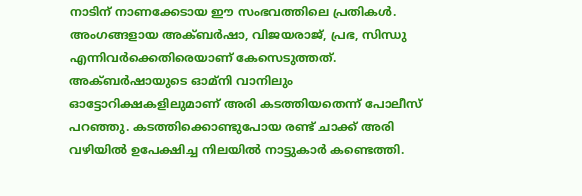നാടിന് നാണക്കേടായ ഈ സംഭവത്തിലെ പ്രതികള്‍. അംഗങ്ങളായ അക്ബര്‍ഷാ, വിജയരാജ്, പ്രഭ, സിന്ധു എന്നിവര്‍ക്കെതിരെയാണ് കേസെടുത്തത്. അക്ബര്‍ഷായുടെ ഓമ്നി വാനിലും ഓട്ടോറിക്ഷകളിലുമാണ് അരി കടത്തിയതെന്ന് പോലീസ് പറഞ്ഞു. കടത്തിക്കൊണ്ടുപോയ രണ്ട് ചാക്ക് അരി വഴിയില്‍ ഉപേക്ഷിച്ച നിലയില്‍ നാട്ടുകാര്‍ കണ്ടെത്തി.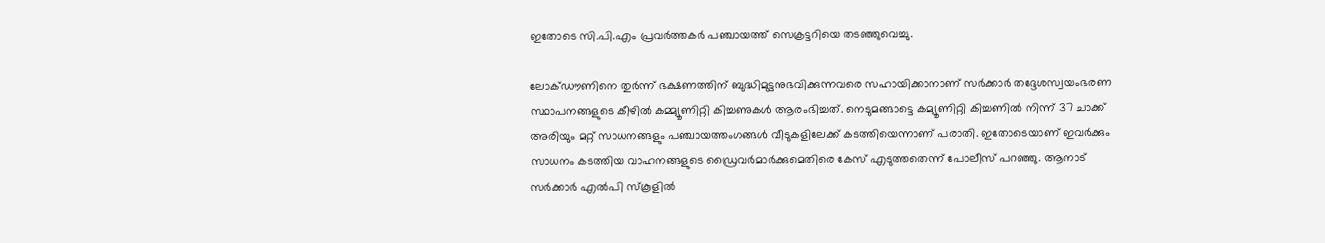ഇതോടെ സി.പി.എം പ്രവര്‍ത്തകര്‍ പഞ്ചായത്ത് സെക്രട്ടറിയെ തടഞ്ഞുവെച്ചു.

ലോക്ഡൗണിനെ തുര്‍ന്ന് ഭക്ഷണത്തിന് ബുദ്ധിമുട്ടനുഭവിക്കുന്നവരെ സഹായിക്കാനാണ് സര്‍ക്കാര്‍ തദ്ദേശസ്വയംഭരണ സ്ഥാപനങ്ങളുടെ കീഴില്‍ കമ്മ്യൂണിറ്റി കിച്ചണുകള്‍ ആരംഭിച്ചത്. നെടുമങ്ങാട്ടെ കമ്യൂണിറ്റി കിച്ചണില്‍ നിന്ന് 37 ചാക്ക് അരിയും മറ്റ് സാധനങ്ങളും പഞ്ചായത്തംഗങ്ങള്‍ വീടുകളിലേക്ക് കടത്തിയെന്നാണ് പരാതി. ഇതോടെയാണ് ഇവര്‍ക്കും സാധനം കടത്തിയ വാഹനങ്ങളുടെ ഡ്രൈവര്‍മാര്‍ക്കുമെതിരെ കേസ് എടുത്തതെന്ന് പോലീസ് പറഞ്ഞു. ആനാട് സര്‍ക്കാര്‍ എല്‍പി സ്‌കൂളില്‍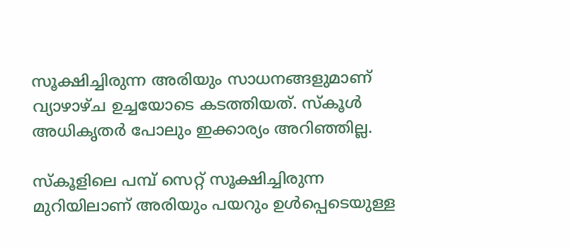സൂക്ഷിച്ചിരുന്ന അരിയും സാധനങ്ങളുമാണ് വ്യാഴാഴ്ച ഉച്ചയോടെ കടത്തിയത്. സ്‌കൂള്‍ അധികൃതര്‍ പോലും ഇക്കാര്യം അറിഞ്ഞില്ല.

സ്‌കൂളിലെ പമ്പ് സെറ്റ് സൂക്ഷിച്ചിരുന്ന മുറിയിലാണ് അരിയും പയറും ഉള്‍പ്പെടെയുള്ള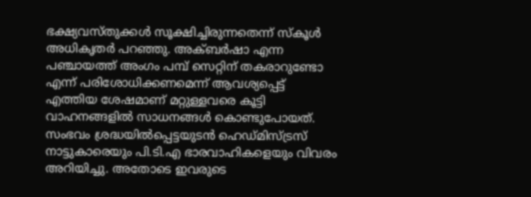ഭക്ഷ്യവസ്തുക്കള്‍ സൂക്ഷിച്ചിരുന്നതെന്ന് സ്‌കൂള്‍ അധികൃതര്‍ പറഞ്ഞു. അക്ബര്‍ഷാ എന്ന പഞ്ചായത്ത് അംഗം പമ്പ് സെറ്റിന് തകരാറുണ്ടോ എന്ന് പരിശോധിക്കണമെന്ന് ആവശ്യപ്പെട്ട് എത്തിയ ശേഷമാണ് മറ്റുള്ളവരെ കൂട്ടി വാഹനങ്ങളില്‍ സാധനങ്ങള്‍ കൊണ്ടുപോയത്. സംഭവം ശ്രദ്ധയില്‍പ്പെട്ടയുടന്‍ ഹെഡ്മിസ്ട്രസ് നാട്ടുകാരെയും പി.ടി.എ ഭാരവാഹികളെയും വിവരം അറിയിച്ചു. അതോടെ ഇവരുടെ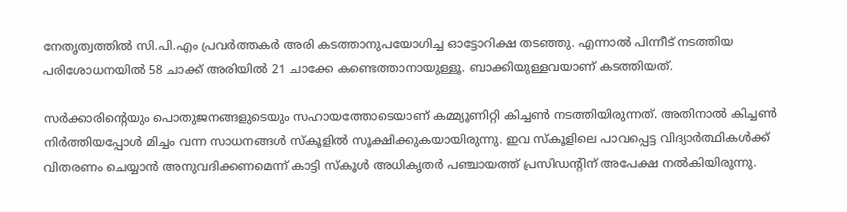നേതൃത്വത്തില്‍ സി.പി.എം പ്രവര്‍ത്തകര്‍ അരി കടത്താനുപയോഗിച്ച ഓട്ടോറിക്ഷ തടഞ്ഞു. എന്നാല്‍ പിന്നീട് നടത്തിയ പരിശോധനയില്‍ 58 ചാക്ക് അരിയില്‍ 21 ചാക്കേ കണ്ടെത്താനായുള്ളൂ. ബാക്കിയുള്ളവയാണ് കടത്തിയത്.

സര്‍ക്കാരിന്റെയും പൊതുജനങ്ങളുടെയും സഹായത്തോടെയാണ് കമ്മ്യൂണിറ്റി കിച്ചണ്‍ നടത്തിയിരുന്നത്. അതിനാല്‍ കിച്ചണ്‍ നിര്‍ത്തിയപ്പോള്‍ മിച്ചം വന്ന സാധനങ്ങള്‍ സ്‌കൂളില്‍ സൂക്ഷിക്കുകയായിരുന്നു. ഇവ സ്‌കൂളിലെ പാവപ്പെട്ട വിദ്യാര്‍ത്ഥികള്‍ക്ക് വിതരണം ചെയ്യാന്‍ അനുവദിക്കണമെന്ന് കാട്ടി സ്‌കൂള്‍ അധികൃതര്‍ പഞ്ചായത്ത് പ്രസിഡന്റിന് അപേക്ഷ നല്‍കിയിരുന്നു.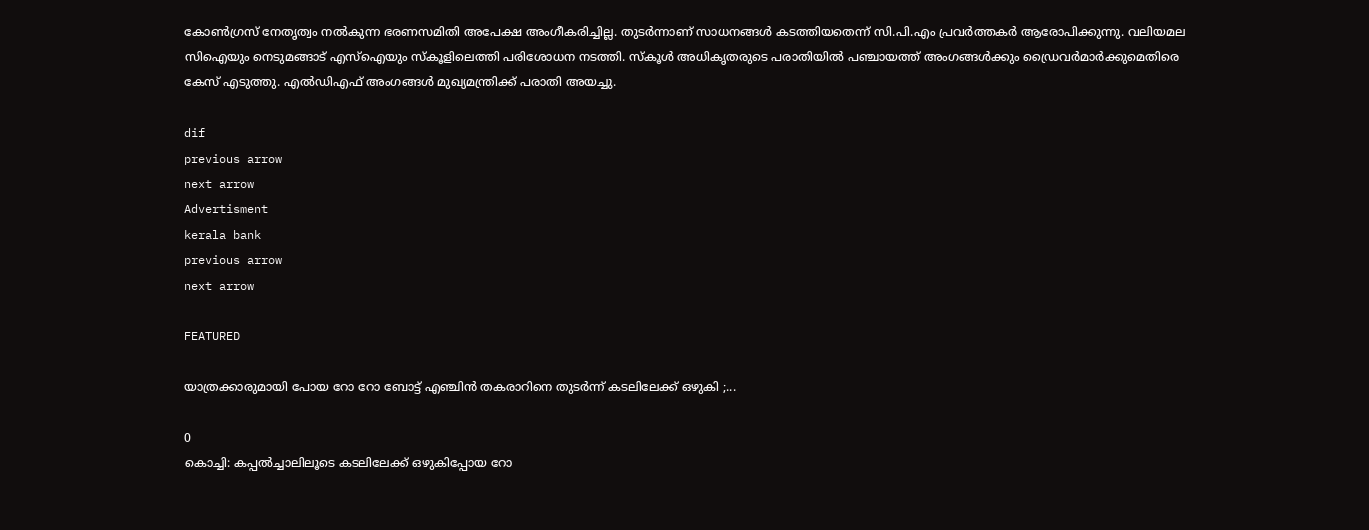കോണ്‍ഗ്രസ് നേതൃത്വം നല്‍കുന്ന ഭരണസമിതി അപേക്ഷ അംഗീകരിച്ചില്ല. തുടര്‍ന്നാണ് സാധനങ്ങള്‍ കടത്തിയതെന്ന് സി.പി.എം പ്രവര്‍ത്തകര്‍ ആരോപിക്കുന്നു. വലിയമല സിഐയും നെടുമങ്ങാട് എസ്‌ഐയും സ്‌കൂളിലെത്തി പരിശോധന നടത്തി. സ്‌കൂള്‍ അധികൃതരുടെ പരാതിയില്‍ പഞ്ചായത്ത് അംഗങ്ങള്‍ക്കും ഡ്രൈവര്‍മാര്‍ക്കുമെതിരെ കേസ് എടുത്തു. എല്‍ഡിഎഫ് അംഗങ്ങള്‍ മുഖ്യമന്ത്രിക്ക് പരാതി അയച്ചു.

dif
previous arrow
next arrow
Advertisment
kerala bank
previous arrow
next arrow

FEATURED

യാത്രക്കാരുമായി പോയ റോ റോ ബോട്ട് എഞ്ചിൻ തകരാറിനെ തുടർന്ന് കടലിലേക്ക് ഒഴുകി ;...

0
കൊച്ചി: കപ്പല്‍ച്ചാലിലൂടെ കടലിലേക്ക് ഒഴുകിപ്പോയ റോ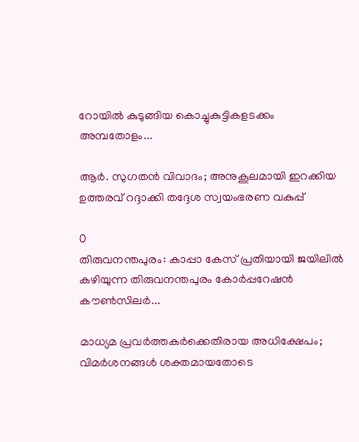റോയില്‍ കുടുങ്ങിയ കൊച്ചുകുട്ടികളടക്കം അമ്പതോളം...

ആർ. സുഗതൻ വിവാദം; അനുകൂലമായി ഇറക്കിയ ഉത്തരവ് റദ്ദാക്കി തദ്ദേശ സ്വയംഭരണ വകുപ്പ്

0
തിരുവനന്തപുരം: കാപ്പാ കേസ് പ്രതിയായി ജയിലില്‍ കഴിയുന്ന തിരുവനന്തപുരം കോര്‍പ്പറേഷന്‍ കൗണ്‍സിലര്‍...

മാധ്യമ പ്രവർത്തകർക്കെതിരായ അധിക്ഷേപം; വിമർശനങ്ങൾ ശക്തമായതോടെ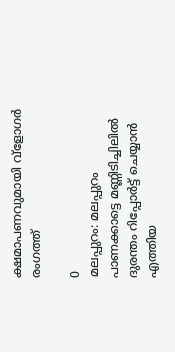ക്ഷമാപണവുമായി വ്‌ളോഗർ രംഗത്ത്

0
മലപ്പുറം: മലപ്പുറം പാണക്കാട്ടെ മണ്ണിടിച്ചിലില്‍ ദുരന്തം റിപ്പോര്‍ട്ട് ചെയ്യാന്‍ എത്തിയ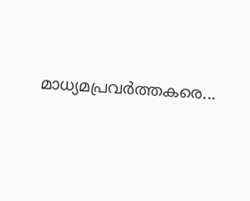മാധ്യമപ്രവര്‍ത്തകരെ...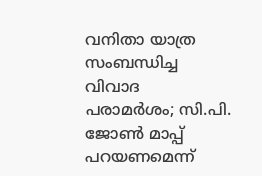വനിതാ യാത്ര സംബന്ധിച്ച വിവാദ പരാമർശം; സി.പി. ജോൺ മാപ്പ് പറയണമെന്ന്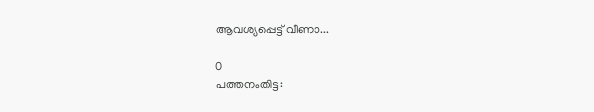ആവശ്യപ്പെട്ട് വീണാ...

0
പത്തനംതിട്ട: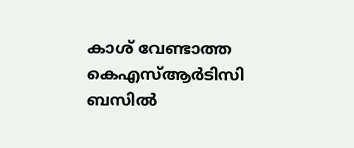കാശ് വേണ്ടാത്ത കെഎസ്ആര്‍ടിസി ബസില്‍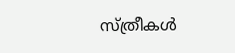സ്ത്രീകള്‍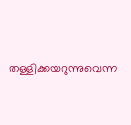തള്ളിക്കയറുന്നുവെന്ന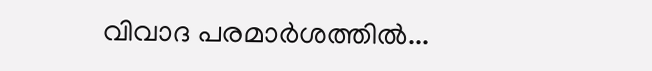വിവാദ പരമാര്‍ശത്തില്‍...